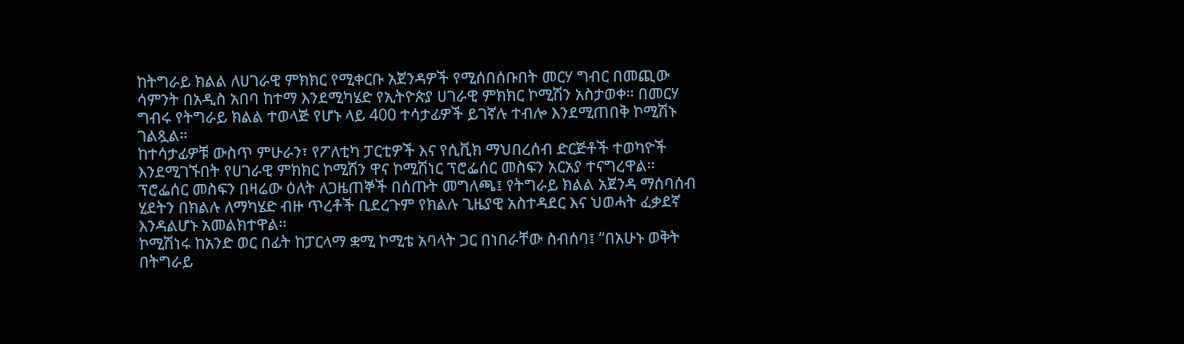ከትግራይ ክልል ለሀገራዊ ምክክር የሚቀርቡ አጀንዳዎች የሚሰበሰቡበት መርሃ ግብር በመጪው ሳምንት በአዲስ አበባ ከተማ እንደሚካሄድ የኢትዮጵያ ሀገራዊ ምክክር ኮሚሽን አስታወቀ። በመርሃ ግብሩ የትግራይ ክልል ተወላጅ የሆኑ ላይ 400 ተሳታፊዎች ይገኛሉ ተብሎ እንደሚጠበቅ ኮሚሽኑ ገልጿል።
ከተሳታፊዎቹ ውስጥ ምሁራን፣ የፖለቲካ ፓርቲዎች እና የሲቪክ ማህበረሰብ ድርጅቶች ተወካዮች እንደሚገኙበት የሀገራዊ ምክክር ኮሚሽን ዋና ኮሚሽነር ፕሮፌሰር መስፍን አርአያ ተናግረዋል። ፕሮፌሰር መስፍን በዛሬው ዕለት ለጋዜጠኞች በሰጡት መግለጫ፤ የትግራይ ክልል አጀንዳ ማሰባሰብ ሂደትን በክልሉ ለማካሄድ ብዙ ጥረቶች ቢደረጉም የክልሉ ጊዜያዊ አስተዳደር እና ህወሓት ፈቃደኛ እንዳልሆኑ አመልክተዋል።
ኮሚሽነሩ ከአንድ ወር በፊት ከፓርላማ ቋሚ ኮሚቴ አባላት ጋር በነበራቸው ስብሰባ፤ “በአሁኑ ወቅት በትግራይ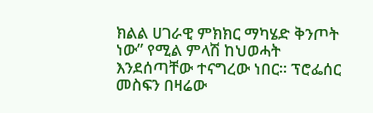ክልል ሀገራዊ ምክክር ማካሄድ ቅንጦት ነው” የሚል ምላሽ ከህወሓት እንደሰጣቸው ተናግረው ነበር። ፕሮፌሰር መስፍን በዛሬው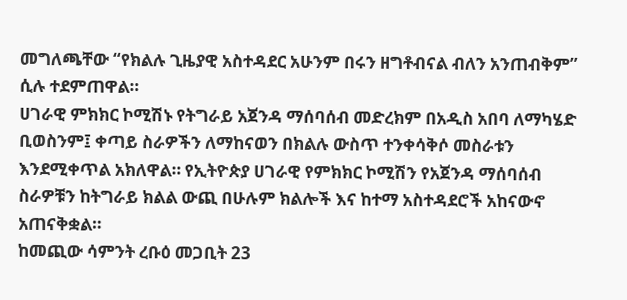መግለጫቸው “የክልሉ ጊዜያዊ አስተዳደር አሁንም በሩን ዘግቶብናል ብለን አንጠብቅም” ሲሉ ተደምጠዋል።
ሀገራዊ ምክክር ኮሚሽኑ የትግራይ አጀንዳ ማሰባሰብ መድረክም በአዲስ አበባ ለማካሄድ ቢወስንም፤ ቀጣይ ስራዎችን ለማከናወን በክልሉ ውስጥ ተንቀሳቅሶ መስራቱን እንደሚቀጥል አክለዋል። የኢትዮጵያ ሀገራዊ የምክክር ኮሚሽን የአጀንዳ ማሰባሰብ ስራዎቹን ከትግራይ ክልል ውጪ በሁሉም ክልሎች እና ከተማ አስተዳደሮች አከናውኖ አጠናቅቋል።
ከመጪው ሳምንት ረቡዕ መጋቢት 23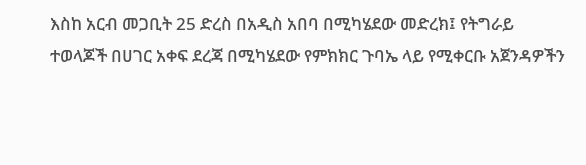እስከ አርብ መጋቢት 25 ድረስ በአዲስ አበባ በሚካሄደው መድረክ፤ የትግራይ ተወላጆች በሀገር አቀፍ ደረጃ በሚካሄደው የምክክር ጉባኤ ላይ የሚቀርቡ አጀንዳዎችን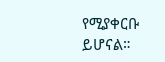የሚያቀርቡ ይሆናል።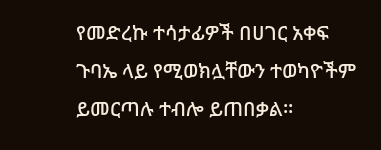የመድረኩ ተሳታፊዎች በሀገር አቀፍ ጉባኤ ላይ የሚወክሏቸውን ተወካዮችም ይመርጣሉ ተብሎ ይጠበቃል።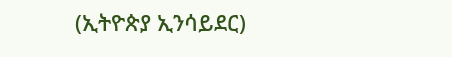(ኢትዮጵያ ኢንሳይደር)